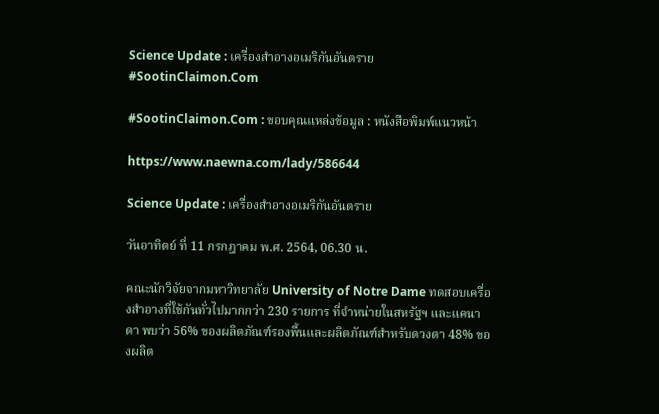Science Update : เครื่องสำอางอเมริกันอันตราย #SootinClaimon.Com

#SootinClaimon.Com : ขอบคุณแหล่งข้อมูล : หนังสือพิมพ์แนวหน้า

https://www.naewna.com/lady/586644

Science Update : เครื่องสำอางอเมริกันอันตราย

วันอาทิตย์ ที่ 11 กรกฎาคม พ.ศ. 2564, 06.30 น.

คณะนักวิจัยจากมหาวิทยาลัย University of Notre Dame ทดสอบเครื่องสำอางที่ใช้กันทั่วไปมากกว่า 230 รายการ ที่จำหน่ายในสหรัฐฯ และแคนาดา พบว่า 56% ของผลิตภัณฑ์รองพื้นและผลิตภัณฑ์สำหรับดวงตา 48% ของผลิต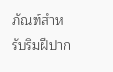ภัณฑ์สำหรับริมฝีปาก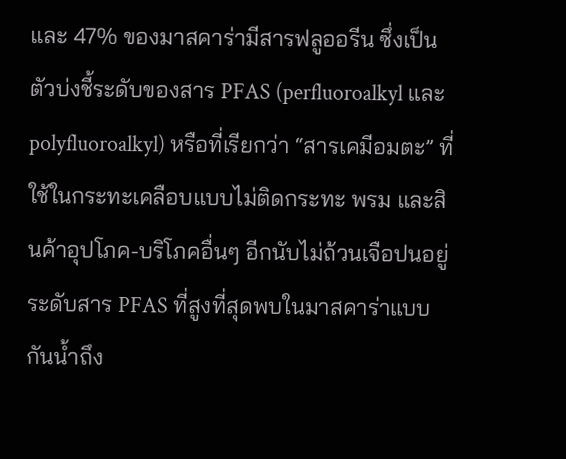และ 47% ของมาสคาร่ามีสารฟลูออรีน ซึ่งเป็นตัวบ่งชี้ระดับของสาร PFAS (perfluoroalkyl และ polyfluoroalkyl) หรือที่เรียกว่า “สารเคมีอมตะ” ที่ใช้ในกระทะเคลือบแบบไม่ติดกระทะ พรม และสินค้าอุปโภค-บริโภคอื่นๆ อีกนับไม่ถ้วนเจือปนอยู่ ระดับสาร PFAS ที่สูงที่สุดพบในมาสคาร่าแบบกันน้ำถึง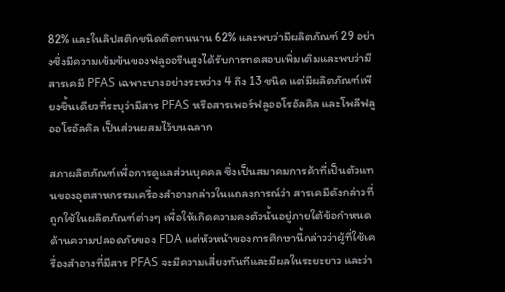82% และในลิปสติกชนิดติดทนนาน 62% และพบว่ามีผลิตภัณฑ์ 29 อย่างซึ่งมีความเข้มข้นของฟลูออรีนสูงได้รับการทดสอบเพิ่มเติมและพบว่ามีสารเคมี PFAS เฉพาะบางอย่างระหว่าง 4 ถึง 13 ชนิด แต่มีผลิตภัณฑ์เพียงชิ้นเดียวที่ระบุว่ามีสาร PFAS หรือสารเพอร์ฟลูออโรอัลคิล และโพลีฟลูออโรอัลคิล เป็นส่วนผสมไว้บนฉลาก

สภาผลิตภัณฑ์เพื่อการดูแลส่วนบุคคล ซึ่งเป็นสมาคมการค้าที่เป็นตัวแทนของอุตสาหกรรมเครื่องสำอางกล่าวในแถลงการณ์ว่า สารเคมีดังกล่าวที่ถูกใช้ในผลิตภัณฑ์ต่างๆ เพื่อให้เกิดความคงตัวนั้นอยู่ภายใต้ข้อกำหนดด้านความปลอดภัยของ FDA แต่หัวหน้าของการศึกษานี้กล่าวว่าผู้ที่ใช้เครื่องสำอางที่มีสาร PFAS จะมีความเสี่ยงทันทีและมีผลในระยะยาว และว่า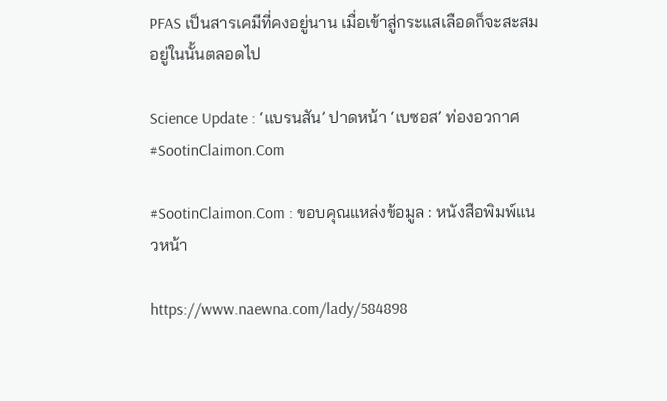PFAS เป็นสารเคมีที่คงอยู่นาน เมื่อเข้าสู่กระแสเลือดก็จะสะสมอยู่ในนั้นตลอดไป

Science Update : ‘แบรนสัน’ ปาดหน้า ‘เบซอส’ ท่องอวกาศ #SootinClaimon.Com

#SootinClaimon.Com : ขอบคุณแหล่งข้อมูล : หนังสือพิมพ์แนวหน้า

https://www.naewna.com/lady/584898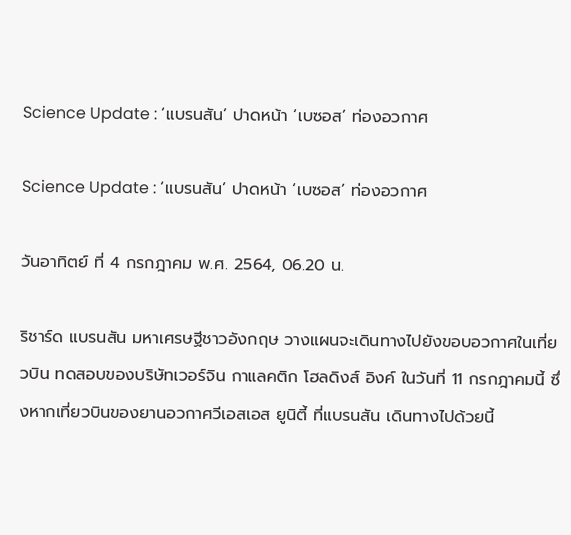Science Update : ‘แบรนสัน’ ปาดหน้า ‘เบซอส’ ท่องอวกาศ

Science Update : ‘แบรนสัน’ ปาดหน้า ‘เบซอส’ ท่องอวกาศ

วันอาทิตย์ ที่ 4 กรกฎาคม พ.ศ. 2564, 06.20 น.

ริชาร์ด แบรนสัน มหาเศรษฐีชาวอังกฤษ วางแผนจะเดินทางไปยังขอบอวกาศในเที่ยวบิน ทดสอบของบริษัทเวอร์จิน กาแลคติก โฮลดิงส์ อิงค์ ในวันที่ 11 กรกฎาคมนี้ ซึ่งหากเที่ยวบินของยานอวกาศวีเอสเอส ยูนิตี้ ที่แบรนสัน เดินทางไปด้วยนี้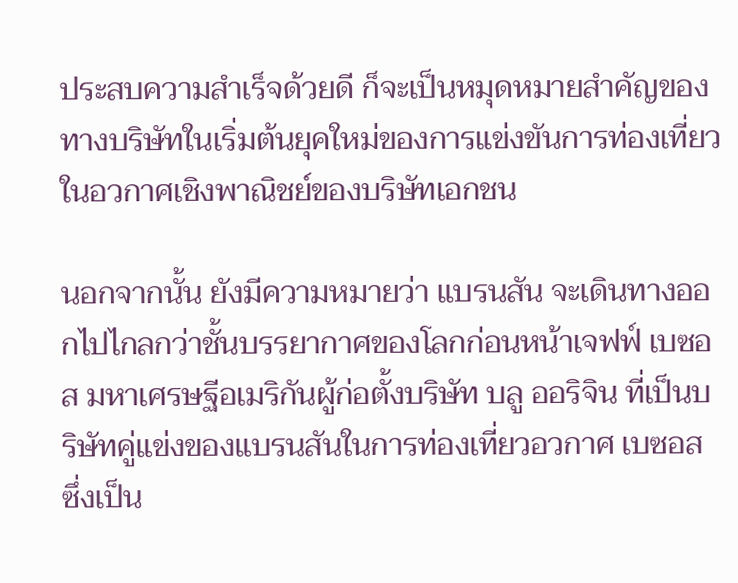ประสบความสำเร็จด้วยดี ก็จะเป็นหมุดหมายสำคัญของทางบริษัทในเริ่มต้นยุคใหม่ของการแข่งขันการท่องเที่ยวในอวกาศเชิงพาณิชย์ของบริษัทเอกชน

นอกจากนั้น ยังมีความหมายว่า แบรนสัน จะเดินทางออกไปไกลกว่าชั้นบรรยากาศของโลกก่อนหน้าเจฟฟ์ เบซอส มหาเศรษฐีอเมริกันผู้ก่อตั้งบริษัท บลู ออริจิน ที่เป็นบริษัทคู่แข่งของแบรนสันในการท่องเที่ยวอวกาศ เบซอส ซึ่งเป็น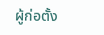ผู้ก่อตั้ง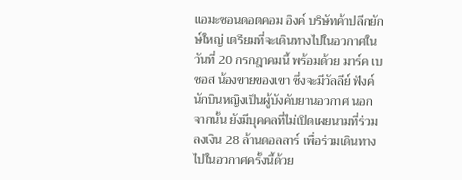แอมะซอนดอตคอม อิงค์ บริษัทค้าปลีกยักษ์ใหญ่ เตรียมที่จะเดินทางไปในอวกาศในวันที่ 20 กรกฎาคมนี้ พร้อมด้วย มาร์ค เบซอส น้องขายของเขา ซึ่งจะมีวัลลีย์ ฟังค์ นักบินหญิงเป็นผู้บังคับยานอวกาศ นอกจากนั้น ยังมีบุคคลที่ไม่เปิดเผยนามที่ร่วมลงเงิน 28 ล้านดอลลาร์ เพื่อร่วมเดินทางไปในอวกาศครั้งนี้ด้วย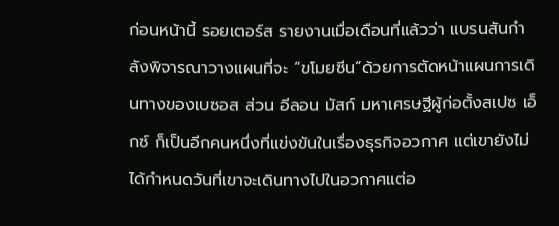ก่อนหน้านี้ รอยเตอร์ส รายงานเมื่อเดือนที่แล้วว่า แบรนสันกำลังพิจารณาวางแผนที่จะ “ขโมยซีน”ด้วยการตัดหน้าแผนการเดินทางของเบซอส ส่วน อีลอน มัสก์ มหาเศรษฐีผู้ก่อตั้งสเปซ เอ็กซ์ ก็เป็นอีกคนหนึ่งที่แข่งขันในเรื่องธุรกิจอวกาศ แต่เขายังไม่ได้กำหนดวันที่เขาจะเดินทางไปในอวกาศแต่อ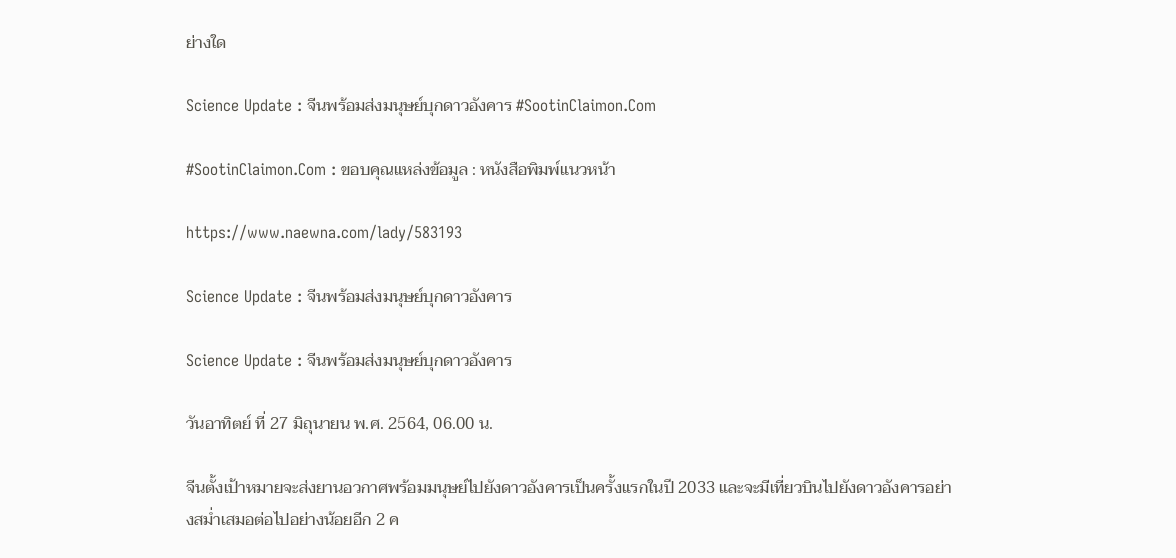ย่างใด

Science Update : จีนพร้อมส่งมนุษย์บุกดาวอังคาร #SootinClaimon.Com

#SootinClaimon.Com : ขอบคุณแหล่งข้อมูล : หนังสือพิมพ์แนวหน้า

https://www.naewna.com/lady/583193

Science Update : จีนพร้อมส่งมนุษย์บุกดาวอังคาร

Science Update : จีนพร้อมส่งมนุษย์บุกดาวอังคาร

วันอาทิตย์ ที่ 27 มิถุนายน พ.ศ. 2564, 06.00 น.

จีนตั้งเป้าหมายจะส่งยานอวกาศพร้อมมนุษย์ไปยังดาวอังคารเป็นครั้งแรกในปี 2033 และจะมีเที่ยวบินไปยังดาวอังคารอย่างสม่ำเสมอต่อไปอย่างน้อยอีก 2 ค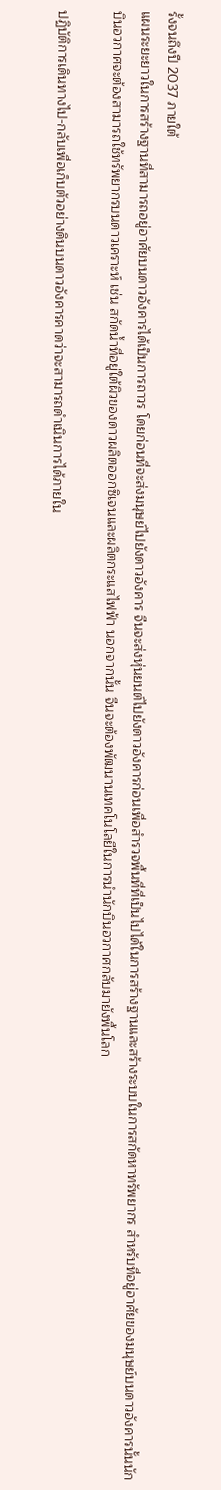รั้งจนถึงปี 2037 ภายใต้
แผนระยะยาวในการสร้างฐานที่สามารถอยู่อาศัยบนดาวอังคารได้เป็นการถาวร โดยก่อนที่จะส่งมนุษย์ไปยังดาวอังคาร จีนจะส่งหุ่นยนต์ไปยังดาวอังคารก่อนเพื่อสำรวจพื้นที่ที่เป็นไปได้ในการสร้างฐานและสร้างระบบในการสกัดหาทรัพยากร สำหรับที่อยู่อาศัยของมนุษย์บนดาวอังคารนั้นนักบินอวกาศจะต้องสามารถใช้ทรัพยากรบนดาวเคราะห์ เช่น สกัดน้ำที่อยู่ใต้ผิวของดาวผลิตออกซิเจนและผลิตกระแสไฟฟ้า นอกจากนั้น จีนจะต้องพัฒนานเทคโนโลยีในการนำนักบินอวกาศกลับมายังพื้นโลก

ปฏิบัติการเดินทางไป-กลับเพื่อเก็บตัวอย่างดินบนดาวอังคารคาดว่าจะสามารถดำเนินการได้ภายใน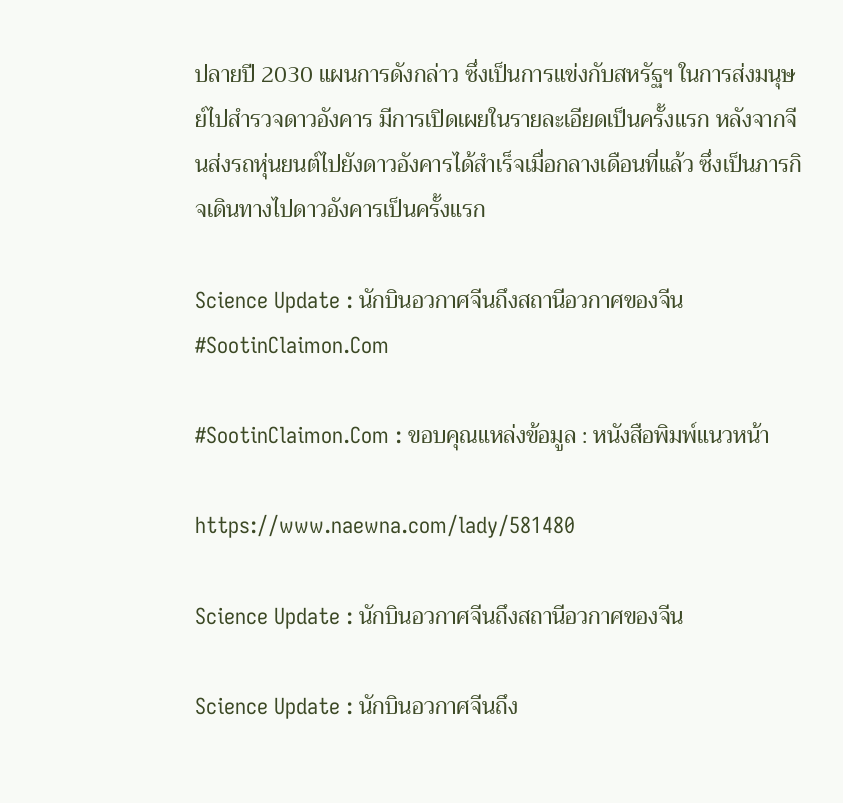ปลายปี 2030 แผนการดังกล่าว ซึ่งเป็นการแข่งกับสหรัฐฯ ในการส่งมนุษย์ไปสำรวจดาวอังคาร มีการเปิดเผยในรายละเอียดเป็นครั้งแรก หลังจากจีนส่งรถหุ่นยนต์ไปยังดาวอังคารได้สำเร็จเมื่อกลางเดือนที่แล้ว ซึ่งเป็นภารกิจเดินทางไปดาวอังคารเป็นครั้งแรก

Science Update : นักบินอวกาศจีนถึงสถานีอวกาศของจีน #SootinClaimon.Com

#SootinClaimon.Com : ขอบคุณแหล่งข้อมูล : หนังสือพิมพ์แนวหน้า

https://www.naewna.com/lady/581480

Science Update : นักบินอวกาศจีนถึงสถานีอวกาศของจีน

Science Update : นักบินอวกาศจีนถึง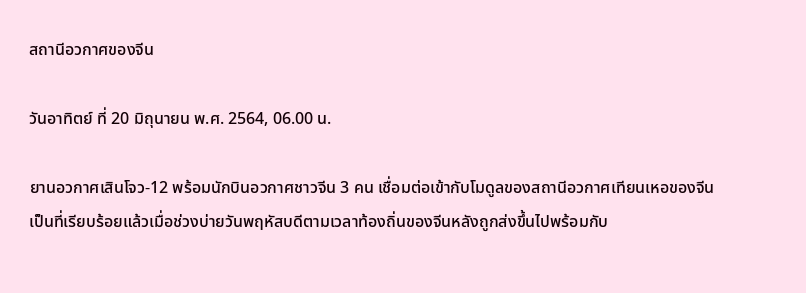สถานีอวกาศของจีน

วันอาทิตย์ ที่ 20 มิถุนายน พ.ศ. 2564, 06.00 น.

ยานอวกาศเสินโจว-12 พร้อมนักบินอวกาศชาวจีน 3 คน เชื่อมต่อเข้ากับโมดูลของสถานีอวกาศเทียนเหอของจีนเป็นที่เรียบร้อยแล้วเมื่อช่วงบ่ายวันพฤหัสบดีตามเวลาท้องถิ่นของจีนหลังถูกส่งขึ้นไปพร้อมกับ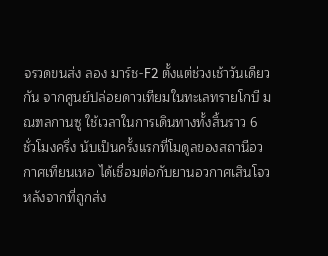จรวดขนส่ง ลอง มาร์ช-F2 ตั้งแต่ช่วงเช้าวันเดียวกัน จากศูนย์ปล่อยดาวเทียมในทะเลทรายโกบี มณฑลกานซู ใช้เวลาในการเดินทางทั้งสิ้นราว 6 ชั่วโมงครึ่ง นับเป็นครั้งแรกที่โมดูลของสถานีอวกาศเทียนเหอ ได้เชื่อมต่อกับยานอวกาศเสินโจว หลังจากที่ถูกส่ง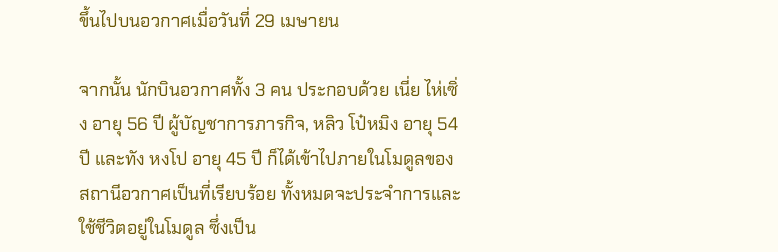ขึ้นไปบนอวกาศเมื่อวันที่ 29 เมษายน

จากนั้น นักบินอวกาศทั้ง 3 คน ประกอบด้วย เนี่ย ไห่เซิ่ง อายุ 56 ปี ผู้บัญชาการภารกิจ, หลิว โป๋หมิง อายุ 54 ปี และทัง หงโป อายุ 45 ปี ก็ได้เข้าไปภายในโมดูลของสถานีอวกาศเป็นที่เรียบร้อย ทั้งหมดจะประจำการและใช้ชีวิตอยู่ในโมดูล ซึ่งเป็น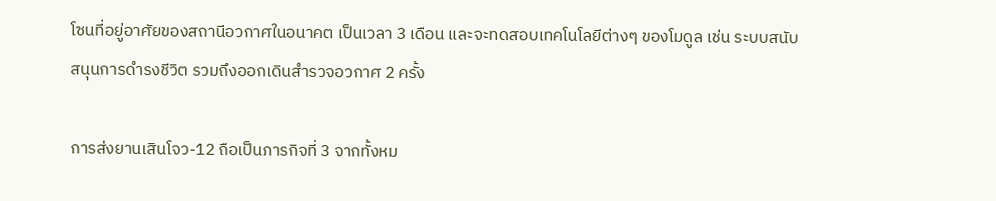โซนที่อยู่อาศัยของสถานีอวกาศในอนาคต เป็นเวลา 3 เดือน และจะทดสอบเทคโนโลยีต่างๆ ของโมดูล เช่น ระบบสนับสนุนการดำรงชีวิต รวมถึงออกเดินสำรวจอวกาศ 2 ครั้ง

การส่งยานเสินโจว-12 ถือเป็นภารกิจที่ 3 จากทั้งหม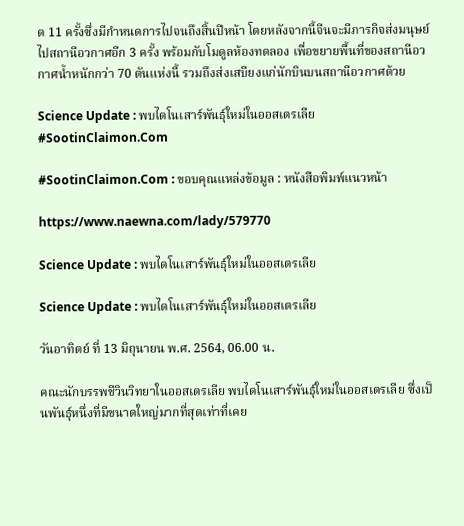ด 11 ครั้งซึ่งมีกำหนดการไปจนถึงสิ้นปีหน้า โดยหลังจากนี้จีนจะมีภารกิจส่งมนุษย์ไปสถานีอวกาศอีก 3 ครั้ง พร้อมกับโมดูลห้องทดลอง เพื่อขยายพื้นที่ของสถานีอวกาศน้ำหนักกว่า 70 ตันแห่งนี้ รวมถึงส่งเสบียงแก่นักบินบนสถานีอวกาศด้วย

Science Update : พบไดโนเสาร์พันธุ์ใหม่ในออสเตรเลีย #SootinClaimon.Com

#SootinClaimon.Com : ขอบคุณแหล่งข้อมูล : หนังสือพิมพ์แนวหน้า

https://www.naewna.com/lady/579770

Science Update : พบไดโนเสาร์พันธุ์ใหม่ในออสเตรเลีย

Science Update : พบไดโนเสาร์พันธุ์ใหม่ในออสเตรเลีย

วันอาทิตย์ ที่ 13 มิถุนายน พ.ศ. 2564, 06.00 น.

คณะนักบรรพชีวินวิทยาในออสเตรเลีย พบไดโนเสาร์พันธุ์ใหม่ในออสเตรเลีย ซึ่งเป็นพันธุ์หนึ่งที่มีขนาดใหญ่มากที่สุดเท่าที่เคย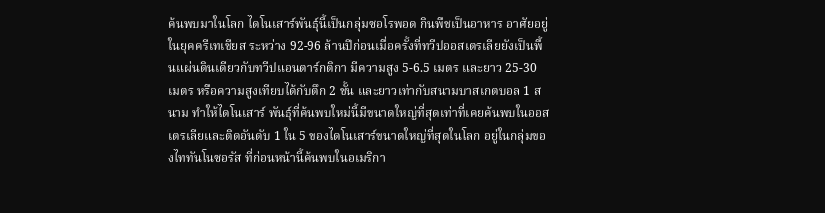ค้นพบมาในโลก ไดโนเสาร์พันธุ์นี้เป็นกลุ่มซอโรพอด กินพืชเป็นอาหาร อาศัยอยู่ในยุคครีเทเชียส ระหว่าง 92-96 ล้านปีก่อนเมื่อครั้งที่ทวีปออสเตรเลียยังเป็นพื้นแผ่นดินเดียวกับทวีปแอนตาร์กติกา มีความสูง 5-6.5 เมตร และยาว 25-30 เมตร หรือความสูงเทียบได้กับตึก 2 ชั้น และยาวเท่ากับสนามบาสเกตบอล 1 สนาม ทำให้ไดโนเสาร์ พันธุ์ที่ค้นพบใหม่นี้มีขนาดใหญ่ที่สุดเท่าที่เคยค้นพบในออสเตรเลียและติดอันดับ 1 ใน 5 ของไดโนเสาร์ขนาดใหญ่ที่สุดในโลก อยู่ในกลุ่มของไททันโนซอรัส ที่ก่อนหน้านี้ค้นพบในอเมริกา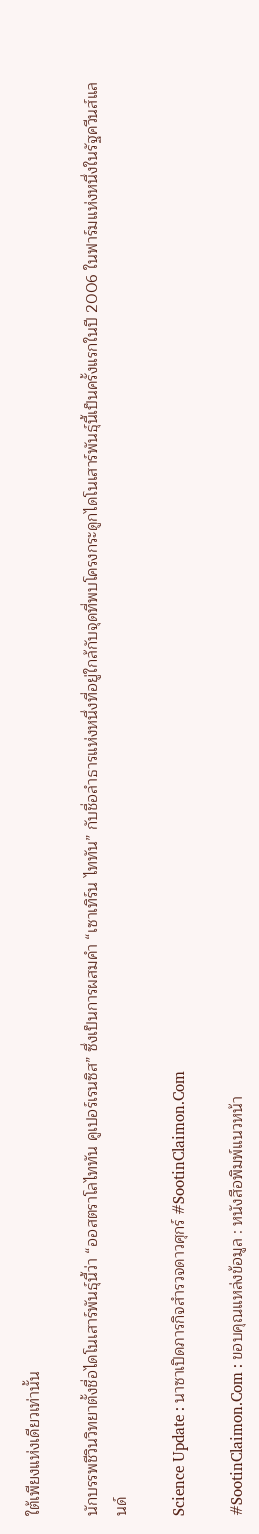ใต้เพียงแห่งเดียวเท่านั้น

นักบรรพชีวินวิทยาตั้งชื่อไดโนเสาร์พันธุ์นี้ว่า “ออสตราโลไททัน คูเปอร์เรนซิส” ซึ่งเป็นการผสมคำ “เซาเทิร์น ไททัน” กับชื่อลำธารแห่งหนึ่งที่อยู่ใกล้กับจุดที่พบโครงกระดูกไดโนเสาร์พันธุ์นี้เป็นครั้งแรกในปี 2006 ในฟาร์มแห่งหนึ่งในรัฐควีนส์แลนด์

Science Update : นาซาเปิดภารกิจสำรวจดาวศุกร์ #SootinClaimon.Com

#SootinClaimon.Com : ขอบคุณแหล่งข้อมูล : หนังสือพิมพ์แนวหน้า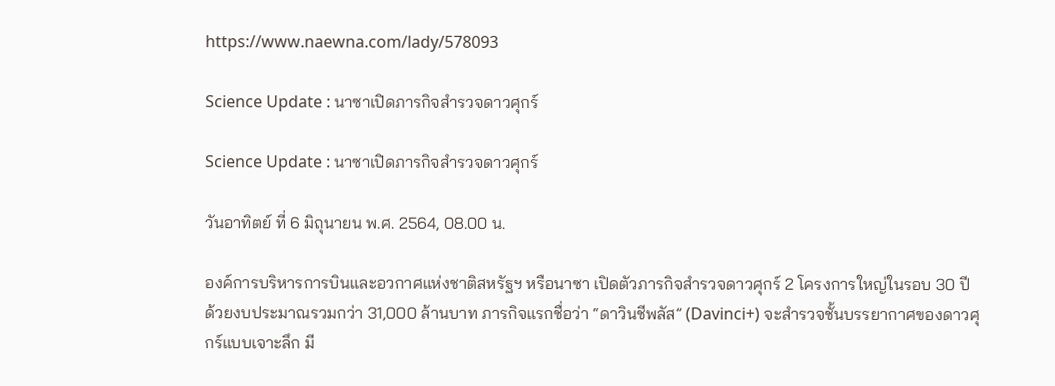https://www.naewna.com/lady/578093

Science Update : นาซาเปิดภารกิจสำรวจดาวศุกร์

Science Update : นาซาเปิดภารกิจสำรวจดาวศุกร์

วันอาทิตย์ ที่ 6 มิถุนายน พ.ศ. 2564, 08.00 น.

องค์การบริหารการบินและอวกาศแห่งชาติสหรัฐฯ หรือนาซา เปิดตัวภารกิจสำรวจดาวศุกร์ 2 โครงการใหญ่ในรอบ 30 ปี ด้วยงบประมาณรวมกว่า 31,000 ล้านบาท ภารกิจแรกชื่อว่า “ดาวินชีพลัส” (Davinci+) จะสำรวจชั้นบรรยากาศของดาวศุกร์แบบเจาะลึก มี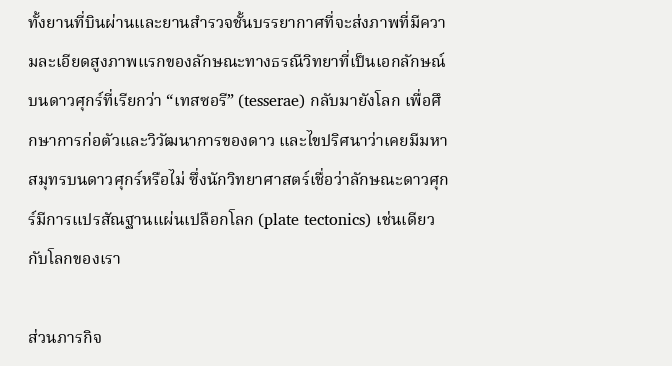ทั้งยานที่บินผ่านและยานสำรวจชั้นบรรยากาศที่จะส่งภาพที่มีความละเอียดสูงภาพแรกของลักษณะทางธรณีวิทยาที่เป็นเอกลักษณ์บนดาวศุกร์ที่เรียกว่า “เทสซอรี” (tesserae) กลับมายังโลก เพื่อศึกษาการก่อตัวและวิวัฒนาการของดาว และไขปริศนาว่าเคยมีมหาสมุทรบนดาวศุกร์หรือไม่ ซึ่งนักวิทยาศาสตร์เชื่อว่าลักษณะดาวศุกร์มีการแปรสัณฐานแผ่นเปลือกโลก (plate tectonics) เช่นเดียวกับโลกของเรา

ส่วนภารกิจ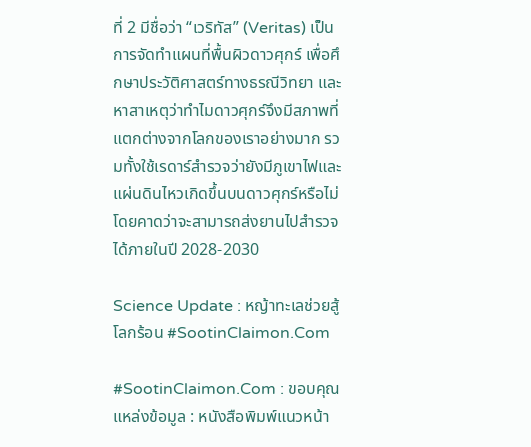ที่ 2 มีชื่อว่า “เวริทัส” (Veritas) เป็นการจัดทำแผนที่พื้นผิวดาวศุกร์ เพื่อศึกษาประวัติศาสตร์ทางธรณีวิทยา และหาสาเหตุว่าทำไมดาวศุกร์จึงมีสภาพที่แตกต่างจากโลกของเราอย่างมาก รวมทั้งใช้เรดาร์สำรวจว่ายังมีภูเขาไฟและแผ่นดินไหวเกิดขึ้นบนดาวศุกร์หรือไม่โดยคาดว่าจะสามารถส่งยานไปสำรวจได้ภายในปี 2028-2030

Science Update : หญ้าทะเลช่วยสู้โลกร้อน #SootinClaimon.Com

#SootinClaimon.Com : ขอบคุณแหล่งข้อมูล : หนังสือพิมพ์แนวหน้า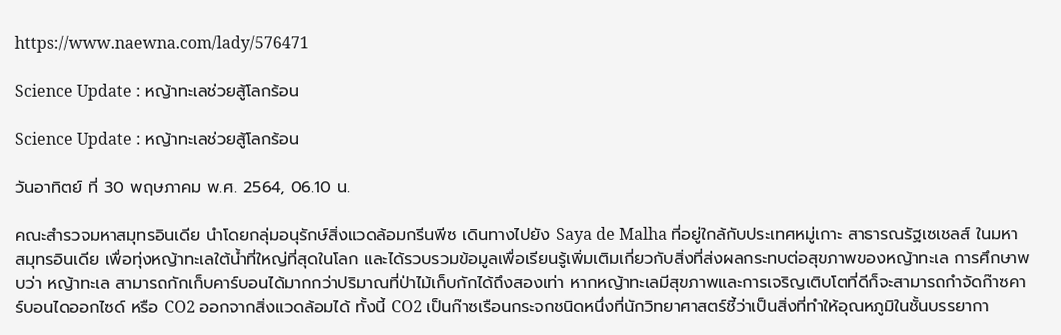https://www.naewna.com/lady/576471

Science Update : หญ้าทะเลช่วยสู้โลกร้อน

Science Update : หญ้าทะเลช่วยสู้โลกร้อน

วันอาทิตย์ ที่ 30 พฤษภาคม พ.ศ. 2564, 06.10 น.

คณะสำรวจมหาสมุทรอินเดีย นำโดยกลุ่มอนุรักษ์สิ่งแวดล้อมกรีนพีซ เดินทางไปยัง Saya de Malha ที่อยู่ใกล้กับประเทศหมู่เกาะ สาธารณรัฐเซเชลส์ ในมหาสมุทรอินเดีย เพื่อทุ่งหญ้าทะเลใต้น้ำที่ใหญ่ที่สุดในโลก และได้รวบรวมข้อมูลเพื่อเรียนรู้เพิ่มเติมเกี่ยวกับสิ่งที่ส่งผลกระทบต่อสุขภาพของหญ้าทะเล การศึกษาพบว่า หญ้าทะเล สามารถกักเก็บคาร์บอนได้มากกว่าปริมาณที่ป่าไม้เก็บกักได้ถึงสองเท่า หากหญ้าทะเลมีสุขภาพและการเจริญเติบโตที่ดีก็จะสามารถกำจัดก๊าซคาร์บอนไดออกไซด์ หรือ CO2 ออกจากสิ่งแวดล้อมได้ ทั้งนี้ CO2 เป็นก๊าซเรือนกระจกชนิดหนึ่งที่นักวิทยาศาสตร์ชี้ว่าเป็นสิ่งที่ทำให้อุณหภูมิในชั้นบรรยากา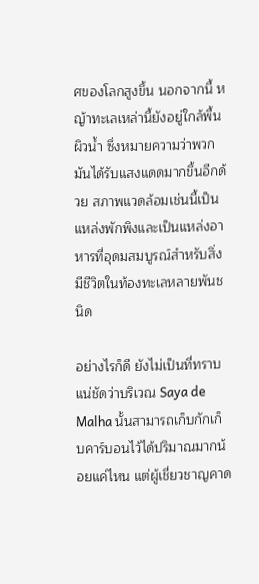ศของโลกสูงขึ้น นอกจากนี้ หญ้าทะเลเหล่านี้ยังอยู่ใกล้พื้นผิวน้ำ ซึ่งหมายความว่าพวกมันได้รับแสงแดดมากขึ้นอีกด้วย สภาพแวดล้อมเช่นนี้เป็นแหล่งพักพิงและเป็นแหล่งอาหารที่อุดมสมบูรณ์สำหรับสิ่งมีชีวิตในท้องทะเลหลายพันชนิด

อย่างไรก็ดี ยังไม่เป็นที่ทราบแน่ชัดว่าบริเวณ Saya de Malha นั้นสามารถเก็บกักเก็บคาร์บอนไว้ได้ปริมาณมากน้อยแค่ไหน แต่ผู้เชี่ยวชาญคาด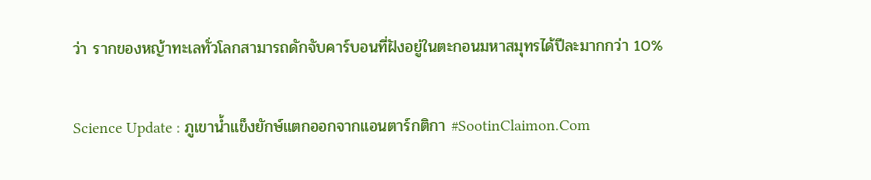ว่า รากของหญ้าทะเลทั่วโลกสามารถดักจับคาร์บอนที่ฝังอยู่ในตะกอนมหาสมุทรได้ปีละมากกว่า 10%

Science Update : ภูเขาน้ำแข็งยักษ์แตกออกจากแอนตาร์กติกา #SootinClaimon.Com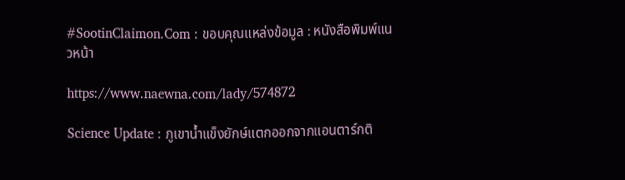#SootinClaimon.Com : ขอบคุณแหล่งข้อมูล : หนังสือพิมพ์แนวหน้า

https://www.naewna.com/lady/574872

Science Update : ภูเขาน้ำแข็งยักษ์แตกออกจากแอนตาร์กติ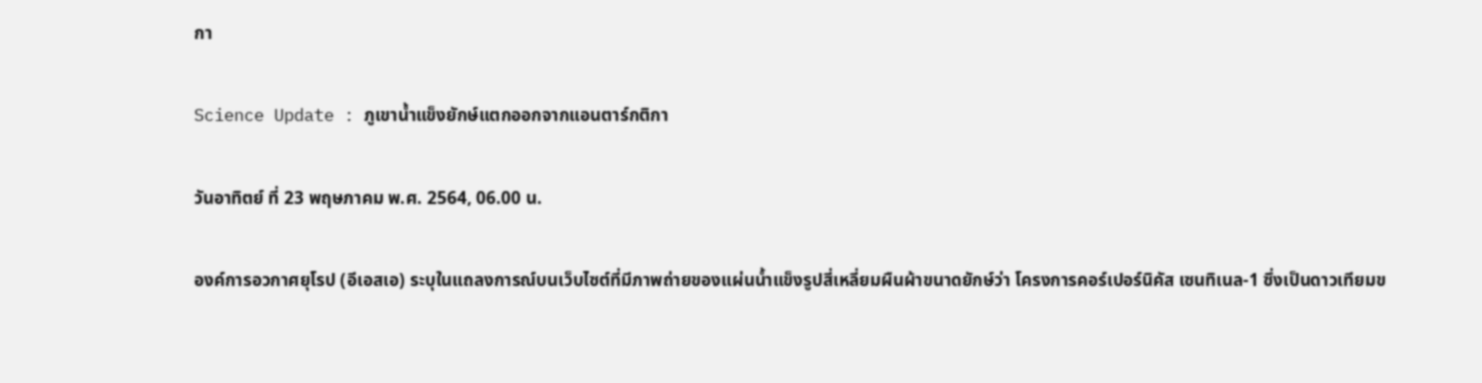กา

Science Update : ภูเขาน้ำแข็งยักษ์แตกออกจากแอนตาร์กติกา

วันอาทิตย์ ที่ 23 พฤษภาคม พ.ศ. 2564, 06.00 น.

องค์การอวกาศยุโรป (อีเอสเอ) ระบุในแถลงการณ์บนเว็บไซต์ที่มีภาพถ่ายของแผ่นน้ำแข็งรูปสี่เหลี่ยมผืนผ้าขนาดยักษ์ว่า โครงการคอร์เปอร์นิคัส เซนทิเนล-1 ซึ่งเป็นดาวเทียมข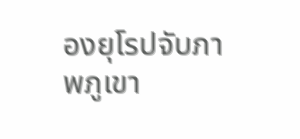องยุโรปจับภาพภูเขา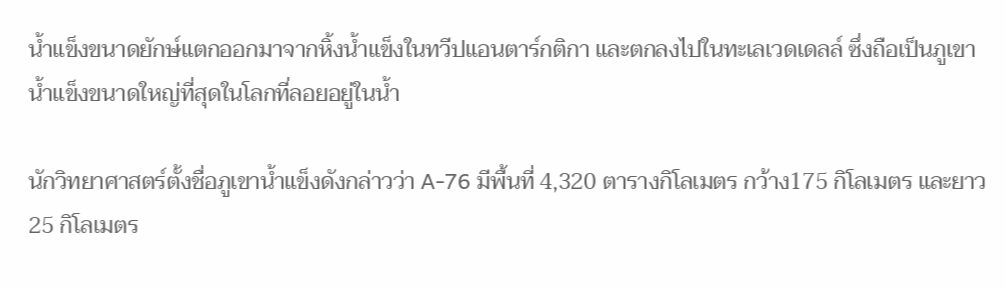น้ำแข็งขนาดยักษ์แตกออกมาจากหิ้งน้ำแข็งในทวีปแอนตาร์กติกา และตกลงไปในทะเลเวดเดลล์ ซึ่งถือเป็นภูเขาน้ำแข็งขนาดใหญ่ที่สุดในโลกที่ลอยอยู่ในน้ำ

นักวิทยาศาสตร์ตั้งชื่อภูเขาน้ำแข็งดังกล่าวว่า A-76 มีพื้นที่ 4,320 ตารางกิโลเมตร กว้าง175 กิโลเมตร และยาว 25 กิโลเมตร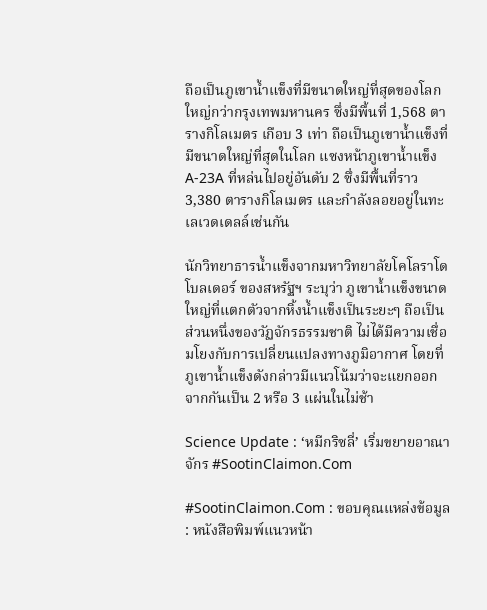ถือเป็นภูเขาน้ำแข็งที่มีขนาดใหญ่ที่สุดของโลก ใหญ่กว่ากรุงเทพมหานคร ซึ่งมีพื้นที่ 1,568 ตารางกิโลเมตร เกือบ 3 เท่า ถือเป็นภูเขาน้ำแข็งที่มีขนาดใหญ่ที่สุดในโลก แซงหน้าภูเขาน้ำแข็ง A-23A ที่หล่นไปอยู่อันดับ 2 ซึ่งมีพื้นที่ราว 3,380 ตารางกิโลเมตร และกำลังลอยอยู่ในทะเลเวดเดลล์เช่นกัน

นักวิทยาธารน้ำแข็งจากมหาวิทยาลัยโคโลราโด โบลเดอร์ ของสหรัฐฯ ระบุว่า ภูเขาน้ำแข็งขนาดใหญ่ที่แตกตัวจากหิ้งน้ำแข็งเป็นระยะๆ ถือเป็นส่วนหนึ่งของวัฏจักรธรรมชาติ ไม่ได้มีความเชื่อมโยงกับการเปลี่ยนแปลงทางภูมิอากาศ โดยที่ภูเขาน้ำแข็งดังกล่าวมีแนวโน้มว่าจะแยกออกจากกันเป็น 2 หรือ 3 แผ่นในไม่ช้า

Science Update : ‘หมีกริซลี่’ เริ่มขยายอาณาจักร #SootinClaimon.Com

#SootinClaimon.Com : ขอบคุณแหล่งข้อมูล : หนังสือพิมพ์แนวหน้า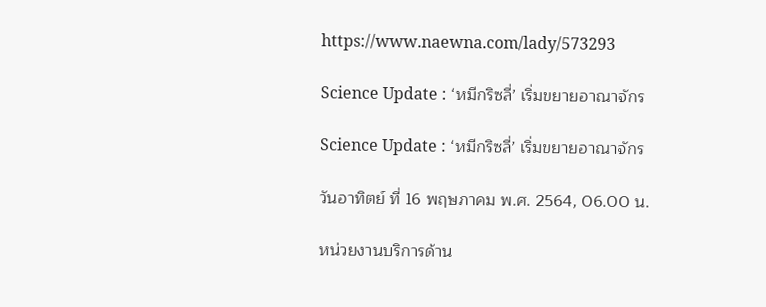https://www.naewna.com/lady/573293

Science Update : ‘หมีกริซลี่’ เริ่มขยายอาณาจักร

Science Update : ‘หมีกริซลี่’ เริ่มขยายอาณาจักร

วันอาทิตย์ ที่ 16 พฤษภาคม พ.ศ. 2564, 06.00 น.

หน่วยงานบริการด้าน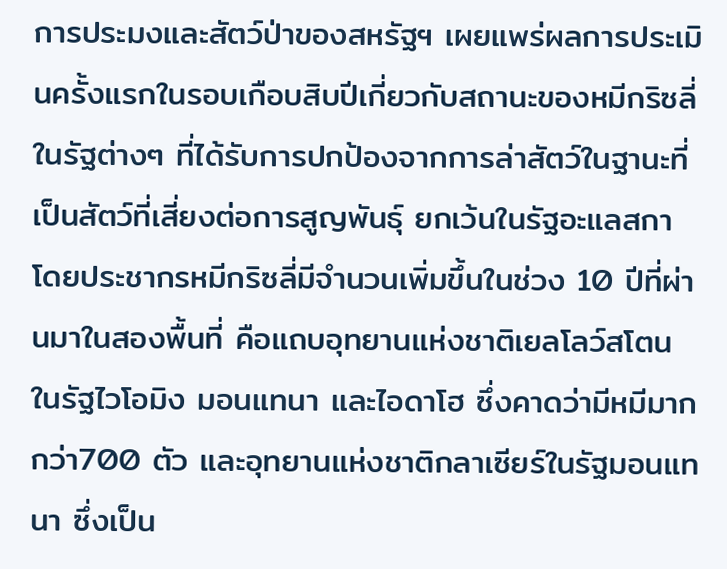การประมงและสัตว์ป่าของสหรัฐฯ เผยแพร่ผลการประเมินครั้งแรกในรอบเกือบสิบปีเกี่ยวกับสถานะของหมีกริซลี่ในรัฐต่างๆ ที่ได้รับการปกป้องจากการล่าสัตว์ในฐานะที่เป็นสัตว์ที่เสี่ยงต่อการสูญพันธุ์ ยกเว้นในรัฐอะแลสกา โดยประชากรหมีกริซลี่มีจำนวนเพิ่มขึ้นในช่วง 10 ปีที่ผ่านมาในสองพื้นที่ คือแถบอุทยานแห่งชาติเยลโลว์สโตน ในรัฐไวโอมิง มอนแทนา และไอดาโฮ ซึ่งคาดว่ามีหมีมากกว่า700 ตัว และอุทยานแห่งชาติกลาเซียร์ในรัฐมอนแทนา ซึ่งเป็น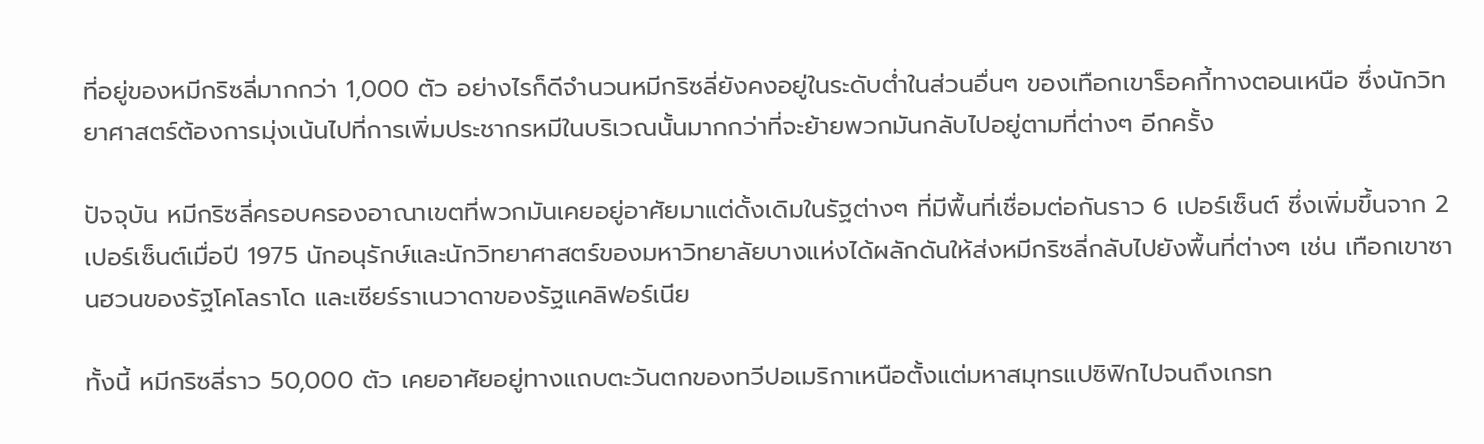ที่อยู่ของหมีกริซลี่มากกว่า 1,000 ตัว อย่างไรก็ดีจำนวนหมีกริซลี่ยังคงอยู่ในระดับต่ำในส่วนอื่นๆ ของเทือกเขาร็อคกี้ทางตอนเหนือ ซึ่งนักวิทยาศาสตร์ต้องการมุ่งเน้นไปที่การเพิ่มประชากรหมีในบริเวณนั้นมากกว่าที่จะย้ายพวกมันกลับไปอยู่ตามที่ต่างๆ อีกครั้ง

ปัจจุบัน หมีกริซลี่ครอบครองอาณาเขตที่พวกมันเคยอยู่อาศัยมาแต่ดั้งเดิมในรัฐต่างๆ ที่มีพื้นที่เชื่อมต่อกันราว 6 เปอร์เซ็นต์ ซึ่งเพิ่มขึ้นจาก 2 เปอร์เซ็นต์เมื่อปี 1975 นักอนุรักษ์และนักวิทยาศาสตร์ของมหาวิทยาลัยบางแห่งได้ผลักดันให้ส่งหมีกริซลี่กลับไปยังพื้นที่ต่างๆ เช่น เทือกเขาซานฮวนของรัฐโคโลราโด และเซียร์ราเนวาดาของรัฐแคลิฟอร์เนีย

ทั้งนี้ หมีกริซลี่ราว 50,000 ตัว เคยอาศัยอยู่ทางแถบตะวันตกของทวีปอเมริกาเหนือตั้งแต่มหาสมุทรแปซิฟิกไปจนถึงเกรท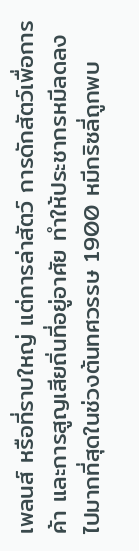เพลนส์ หรือที่ราบใหญ่ แต่การล่าสัตว์ การดักสัตว์เพื่อการค้า และการสูญเสียถิ่นที่อยู่อาศัย ทำให้ประชากรหมีลดลงไปมากที่สุดในช่วงต้นทศวรรษ 1900 หมีกริซลี่ถูกพบ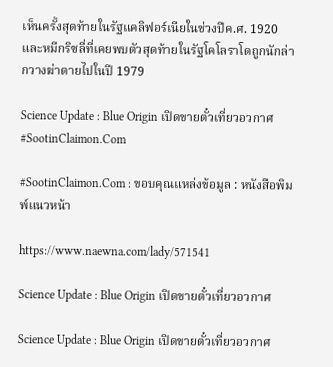เห็นครั้งสุดท้ายในรัฐแคลิฟอร์เนียในช่วงปีค.ศ. 1920 และหมีกริซลี่ที่เคยพบตัวสุดท้ายในรัฐโคโลราโดถูกนักล่ากวางฆ่าตายไปในปี 1979

Science Update : Blue Origin เปิดขายตั๋วเที่ยวอวกาศ #SootinClaimon.Com

#SootinClaimon.Com : ขอบคุณแหล่งข้อมูล : หนังสือพิมพ์แนวหน้า

https://www.naewna.com/lady/571541

Science Update : Blue Origin เปิดขายตั๋วเที่ยวอวกาศ

Science Update : Blue Origin เปิดขายตั๋วเที่ยวอวกาศ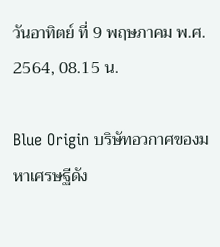วันอาทิตย์ ที่ 9 พฤษภาคม พ.ศ. 2564, 08.15 น.

Blue Origin บริษัทอวกาศของมหาเศรษฐีดัง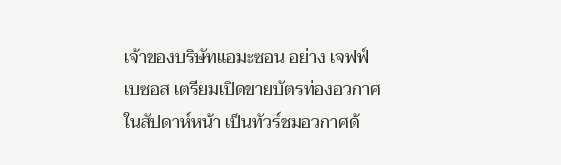เจ้าของบริษัทแอมะซอน อย่าง เจฟฟ์ เบซอส เตรียมเปิดขายบัตรท่องอวกาศในสัปดาห์หน้า เป็นทัวร์ชมอวกาศด้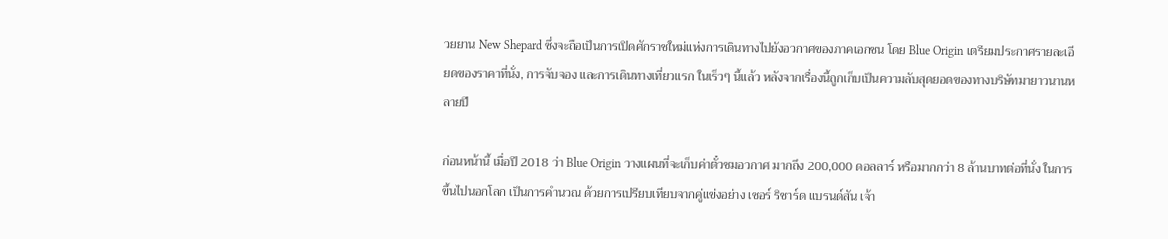วยยาน New Shepard ซึ่งจะถือเป็นการเปิดศักราชใหม่แห่งการเดินทางไปยังอวกาศของภาคเอกชน โดย Blue Origin เตรียมประกาศรายละเอียดของราคาที่นั่ง, การจับจอง และการเดินทางเที่ยวแรก ในเร็วๆ นี้แล้ว หลังจากเรื่องนี้ถูกเก็บเป็นความลับสุดยอดของทางบริษัทมายาวนานหลายปี

ก่อนหน้านี้ เมื่อปี 2018 ว่า Blue Origin วางแผนที่จะเก็บค่าตั๋วชมอวกาศ มากถึง 200,000 ดอลลาร์ หรือมากกว่า 8 ล้านบาทต่อที่นั่ง ในการขึ้นไปนอกโลก เป็นการคำนวณ ด้วยการเปรียบเทียบจากคู่แข่งอย่าง เซอร์ ริชาร์ด แบรนด์สัน เจ้า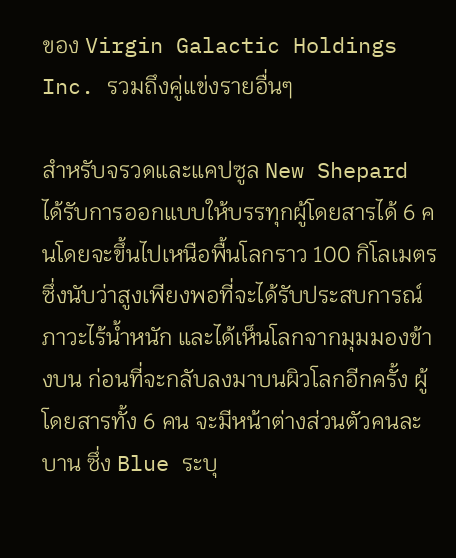ของ Virgin Galactic Holdings Inc. รวมถึงคู่แข่งรายอื่นๆ

สำหรับจรวดและแคปซูล New Shepard ได้รับการออกแบบให้บรรทุกผู้โดยสารได้ 6 คนโดยจะขึ้นไปเหนือพื้นโลกราว 100 กิโลเมตร ซึ่งนับว่าสูงเพียงพอที่จะได้รับประสบการณ์ภาวะไร้น้ำหนัก และได้เห็นโลกจากมุมมองข้างบน ก่อนที่จะกลับลงมาบนผิวโลกอีกครั้ง ผู้โดยสารทั้ง 6 คน จะมีหน้าต่างส่วนตัวคนละบาน ซึ่ง Blue ระบุ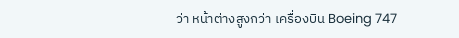ว่า หน้าต่างสูงกว่า เครื่องบิน Boeing 747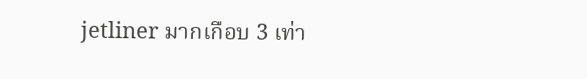jetliner มากเกือบ 3 เท่า